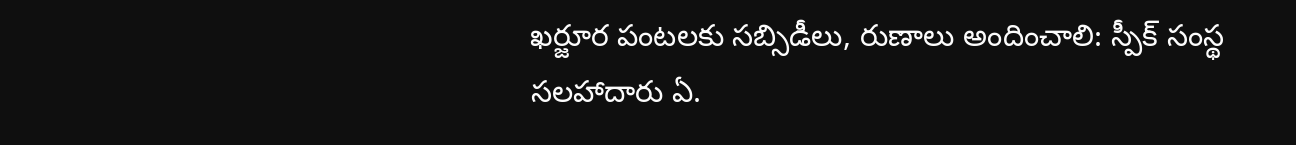ఖర్జూర పంటలకు సబ్సిడీలు, రుణాలు అందించాలి: స్పీక్ సంస్థ సలహాదారు ఏ.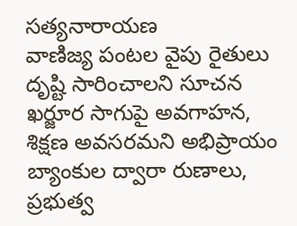సత్యనారాయణ
వాణిజ్య పంటల వైపు రైతులు దృష్టి సారించాలని సూచన ఖర్జూర సాగుపై అవగాహన, శిక్షణ అవసరమని అభిప్రాయం బ్యాంకుల ద్వారా రుణాలు, ప్రభుత్వ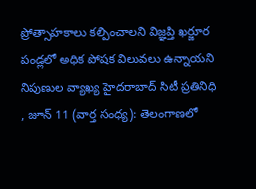ప్రోత్సాహకాలు కల్పించాలని విజ్ఞప్తి ఖర్జూర పండ్లలో అధిక పోషక విలువలు ఉన్నాయని నిపుణుల వ్యాఖ్య హైదరాబాద్ సిటీ ప్రతినిధి , జూన్ 11 (వార్త సంధ్య): తెలంగాణలో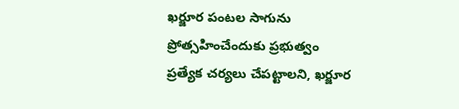ఖర్జూర పంటల సాగును ప్రోత్సహించేందుకు ప్రభుత్వం ప్రత్యేక చర్యలు చేపట్టాలని, ఖర్జూర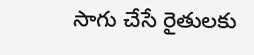సాగు చేసే రైతులకు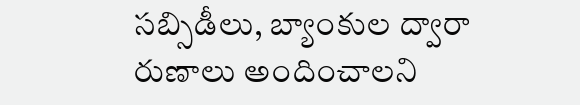సబ్సిడీలు, బ్యాంకుల ద్వారా రుణాలు అందించాలని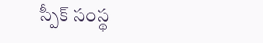స్పీక్ సంస్థ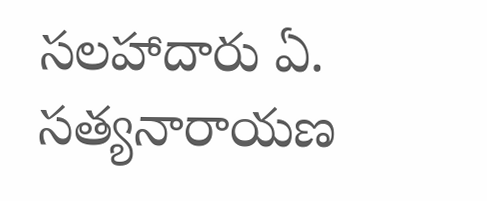సలహాదారు ఏ. సత్యనారాయణ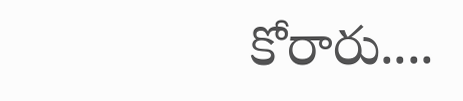కోరారు....